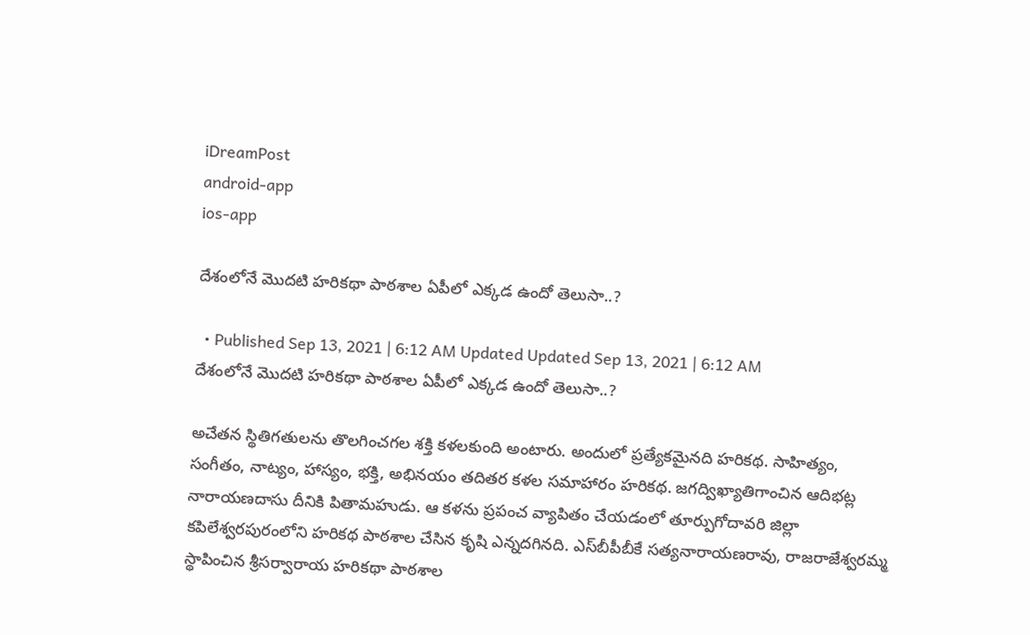iDreamPost
android-app
ios-app

దేశంలోనే మొదటి హరికథా పాఠశాల ఏపీలో ఎక్కడ ఉందో తెలుసా..?

  • Published Sep 13, 2021 | 6:12 AM Updated Updated Sep 13, 2021 | 6:12 AM
దేశంలోనే మొదటి హరికథా పాఠశాల ఏపీలో ఎక్కడ ఉందో తెలుసా..?

అచేతన స్థితిగతులను తొలగించగల శక్తి కళలకుంది అంటారు. అందులో ప్రత్యేకమైనది హరికథ. సాహిత్యం, సంగీతం, నాట్యం, హాస్యం, భక్తి, అభినయం తదితర కళల సమాహారం హరికథ. జగద్విఖ్యాతిగాంచిన ఆదిభట్ల నారాయణదాసు దీనికి పితామహుడు. ఆ కళను ప్రపంచ వ్యాపితం చేయడంలో తూర్పుగోదావరి జిల్లా కపిలేశ్వరపురంలోని హరికథ పాఠశాల చేసిన కృషి ఎన్నదగినది. ఎస్‌బీపీబీకే సత్యనారాయణరావు, రాజరాజేశ్వరమ్మ స్థాపించిన శ్రీసర్వారాయ హరికథా పాఠశాల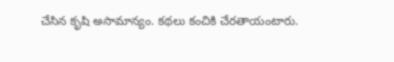చేసిన కృషి అసామాన్యం. కథలు కంచికి చేరతాయంటారు.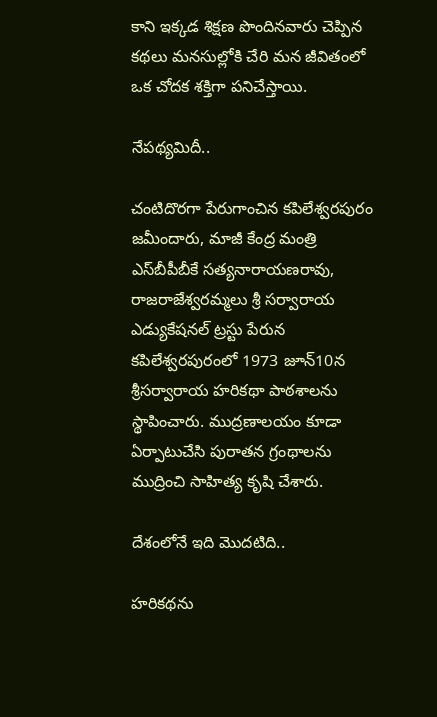కాని ఇక్కడ శిక్షణ పొందినవారు చెప్పిన కథలు మనసుల్లోకి చేరి మన జీవితంలో ఒక చోదక శక్తిగా పనిచేస్తాయి.

నేపథ్యమిదీ..

చంటిదొరగా పేరుగాంచిన కపిలేశ్వరపురం జమీందారు, మాజీ కేంద్ర మంత్రి ఎస్‌బీపీబీకే సత్యనారాయణరావు, రాజరాజేశ్వరమ్మలు శ్రీ సర్వారాయ ఎడ్యుకేషనల్‌ ట్రస్టు పేరున కపిలేశ్వరపురంలో 1973 జూన్‌10న శ్రీసర్వారాయ హరికథా పాఠశాలను స్థాపించారు. ముద్రణాలయం కూడా ఏర్పాటుచేసి పురాతన గ్రంథాలను ముద్రించి సాహిత్య కృషి చేశారు.

దేశంలోనే ఇది మొదటిది..

హరికథను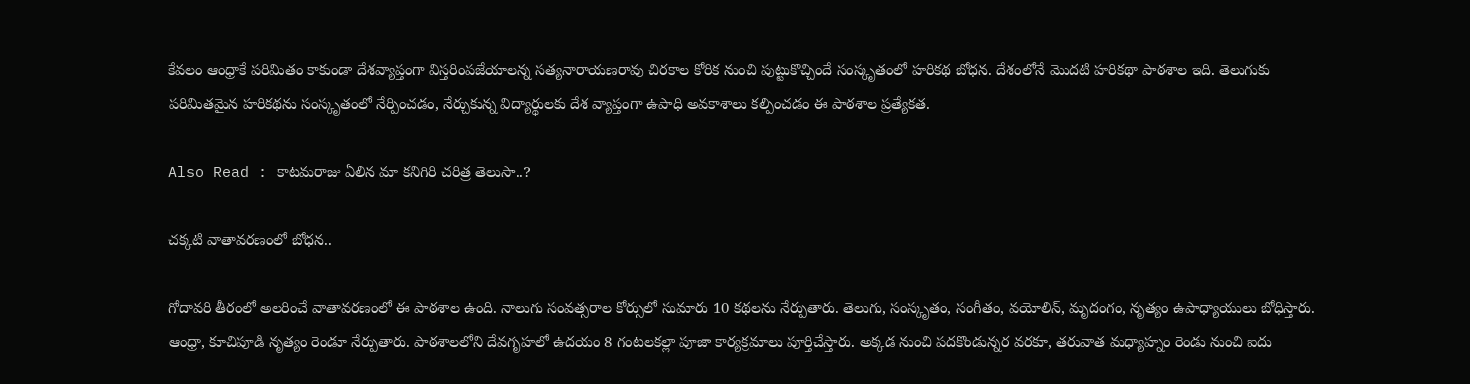కేవలం ఆంధ్రాకే పరిమితం కాకుండా దేశవ్యాప్తంగా విస్తరింపజేయాలన్న సత్యనారాయణరావు చిరకాల కోరిక నుంచి పుట్టుకొచ్చిందే సంస్కృతంలో హరికథ బోధన. దేశంలోనే మొదటి హరికథా పాఠశాల ఇది. తెలుగుకు పరిమితమైన హరికథను సంస్కృతంలో నేర్పించడం, నేర్చుకున్న విద్యార్థులకు దేశ వ్యాప్తంగా ఉపాధి అవకాశాలు కల్పించడం ఈ పాఠశాల ప్రత్యేకత.

Also Read : కాటమరాజు ఏలిన మా కనిగిరి చరిత్ర తెలుసా..?

చక్కటి వాతావరణంలో బోధన..

గోదావరి తీరంలో అలరించే వాతావరణంలో ఈ పాఠశాల ఉంది. నాలుగు సంవత్సరాల కోర్సులో సుమారు 10 కథలను నేర్పుతారు. తెలుగు, సంస్కృతం, సంగీతం, వయోలిన్, మృదంగం, నృత్యం ఉపాధ్యాయులు బోధిస్తారు. ఆంధ్రా, కూచిపూడి నృత్యం రెండూ నేర్పుతారు. పాఠశాలలోని దేవగృహలో ఉదయం 8 గంటలకల్లా పూజా కార్యక్రమాలు పూర్తిచేస్తారు. అక్కడ నుంచి పదకొండున్నర వరకూ, తరువాత మధ్యాహ్నం రెండు నుంచి ఐదు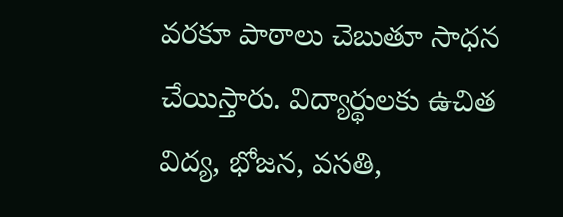వరకూ పాఠాలు చెబుతూ సాధన చేయిస్తారు. విద్యార్థులకు ఉచిత విద్య, భోజన, వసతి,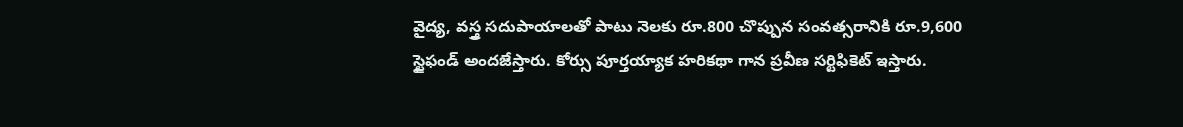వైద్య, వస్త్ర సదుపాయాలతో పాటు నెలకు రూ.800 చొప్పున సంవత్సరానికి రూ.9,600 స్టైఫండ్‌ అందజేస్తారు. కోర్సు పూర్తయ్యాక హరికథా గాన ప్రవీణ సర్టిఫికెట్‌ ఇస్తారు.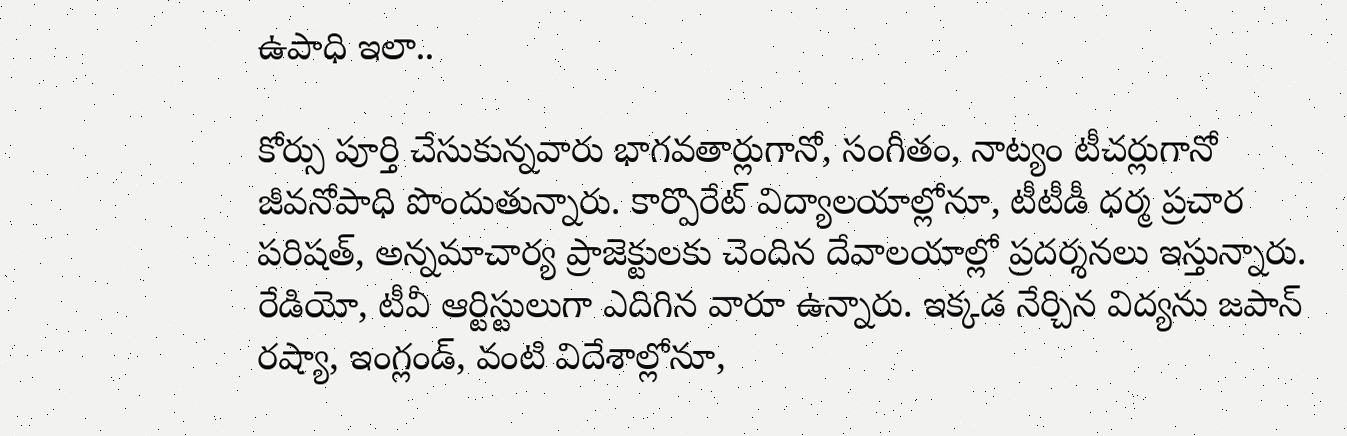ఉపాధి ఇలా..

కోర్సు పూర్తి చేసుకున్నవారు భాగవతార్లుగానో, సంగీతం, నాట్యం టీచర్లుగానో జీవనోపాధి పొందుతున్నారు. కార్పొరేట్‌ విద్యాలయాల్లోనూ, టీటీడీ ధర్మ ప్రచార పరిషత్, అన్నమాచార్య ప్రాజెక్టులకు చెందిన దేవాలయాల్లో ప్రదర్శనలు ఇస్తున్నారు. రేడియో, టీవీ ఆర్టిస్టులుగా ఎదిగిన వారూ ఉన్నారు. ఇక్కడ నేర్చిన విద్యను జపాన్‌ రష్యా, ఇంగ్లండ్, వంటి విదేశాల్లోనూ,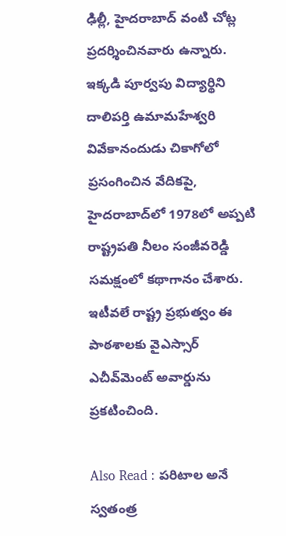ఢిల్లీ, హైదరాబాద్‌ వంటి చోట్ల ప్రదర్శించినవారు ఉన్నారు. ఇక్కడి పూర్వపు విద్యార్థిని దాలిపర్తి ఉమామహేశ్వరి వివేకానందుడు చికాగోలో ప్రసంగించిన వేదికపై, హైదరాబాద్‌లో 1978లో అప్పటి రాష్ట్రపతి నీలం సంజీవరెడ్డి సమక్షంలో కథాగానం చేశారు. ఇటీవలే రాష్ట్ర ప్రభుత్వం ఈ పాఠశాలకు వైఎస్సార్‌ ఎచీవ్‌మెంట్‌ అవార్డును ప్రకటించింది.

Also Read : పరిటాల అనే స్వతంత్ర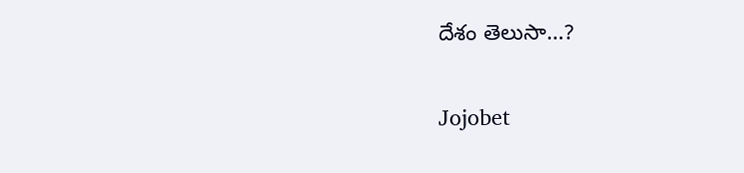దేశం తెలుసా…?

Jojobet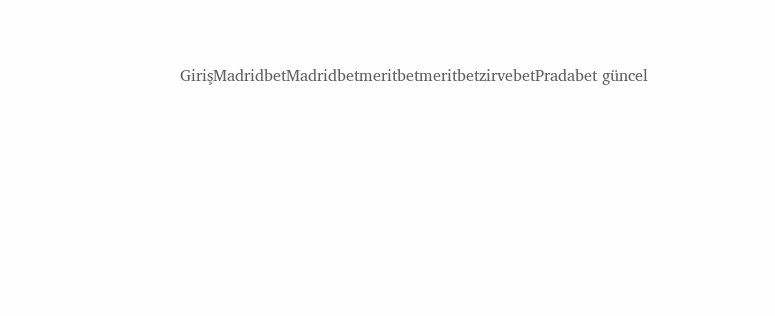GirişMadridbetMadridbetmeritbetmeritbetzirvebetPradabet güncel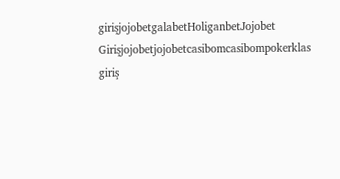girişjojobetgalabetHoliganbetJojobet Girişjojobetjojobetcasibomcasibompokerklas giriş